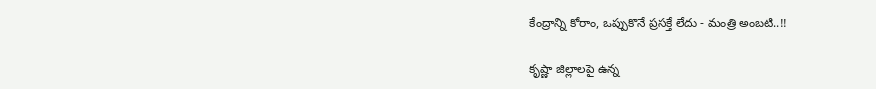కేంద్రాన్ని కోరాం, ఒప్పుకొనే ప్రసక్తే లేదు - మంత్రి అంబటి..!!

కృష్ణా జిల్లాలపై ఉన్న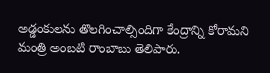అడ్డంకులను తొలగించాల్సిందిగా కేంద్రాన్ని కోరామని మంత్రి అంబటి రాంబాబు తెలిపారు.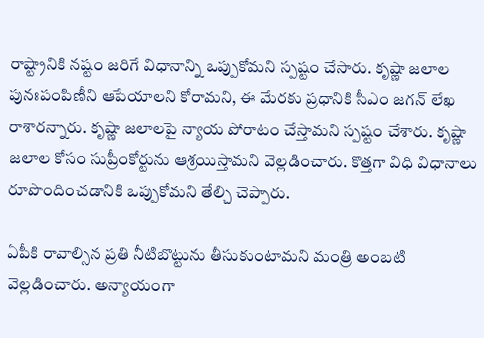రాష్ట్రానికి నష్టం జరిగే విధానాన్ని ఒప్పుకోమ‌ని స్పష్టం చేసారు. కృష్ణా జలాల పునఃపంపిణీని ఆపేయాలని కోరామని, ఈ మేరకు ప్రధానికి సీఎం జగన్‌ లేఖ రాశారన్నారు. కృష్ణా జలాలపై న్యాయ పోరాటం చేస్తామ‌ని స్ప‌ష్టం చేశారు. కృష్ణా జలాల కోసం సుప్రీంకోర్టును ఆశ్రయిస్తామ‌ని వెల్లడించారు. కొత్తగా విధి విధానాలు రూపొందించడానికి ఒప్పుకోమని తేల్చి చెప్పారు.

ఏపీకి రావాల్సిన ప్రతి నీటిబొట్టును తీసుకుంటామ‌ని మంత్రి అంబటి వెల్ల‌డించారు. అన్యాయంగా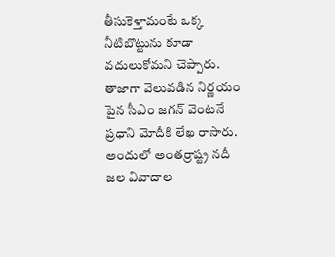తీసుకెళ్తామంటే ఒక్క నీటిబొట్టును కూడా వదులుకోమ‌ని చెప్పారు. తాజాగా వెలువడిన నిర్ణయం పైన సీఎం జగన్ వెంటనే ప్రధాని మోదీకి లేఖ రాసారు. అందులో అంతర్రాష్ట్ర నదీ జల వివాదాల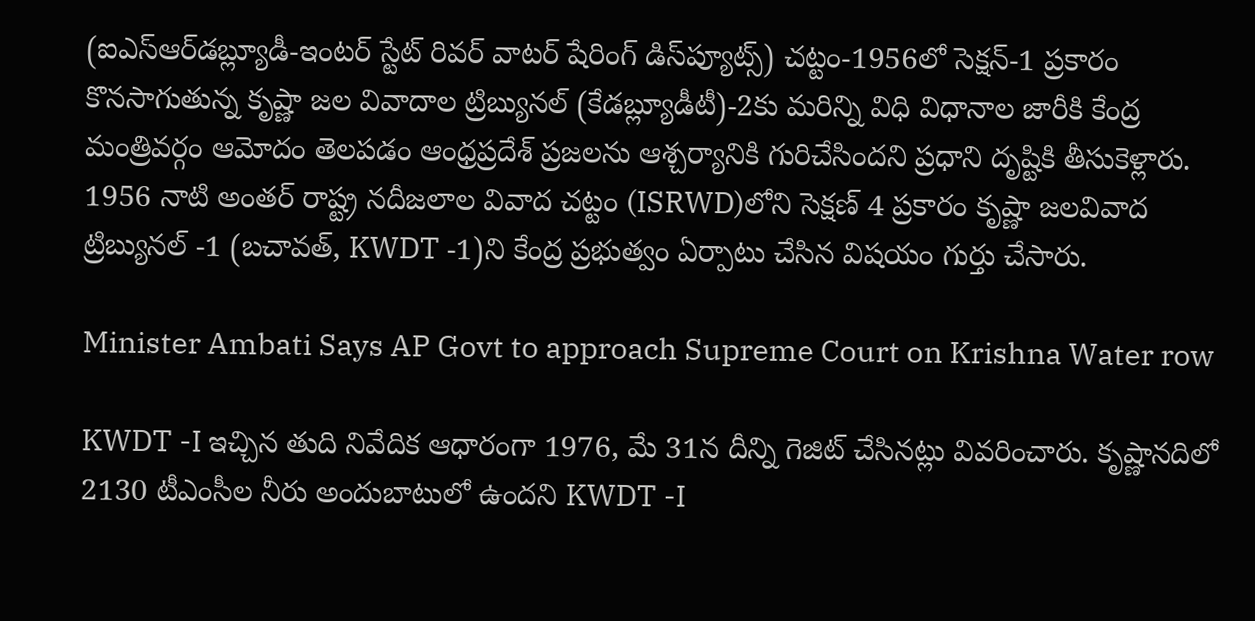(ఐఎస్‌ఆర్‌డబ్ల్యూడీ-ఇంటర్‌ స్టేట్‌ రివర్‌ వాటర్‌ షేరింగ్‌ డిస్‌ప్యూట్స్‌) చట్టం-1956లో సెక్షన్‌-1 ప్రకారం కొనసాగుతున్న కృష్ణా జల వివాదాల ట్రిబ్యునల్‌ (కేడబ్ల్యూడీటీ)-2కు మరిన్ని విధి విధానాల జారీకి కేంద్ర మంత్రివర్గం ఆమోదం తెలపడం ఆంధ్రప్రదేశ్‌ ప్రజలను ఆశ్చర్యానికి గురిచేసిందని ప్రధాని దృష్టికి తీసుకెళ్లారు. 1956 నాటి అంతర్‌ రాష్ట్ర నదీజలాల వివాద చట్టం (ISRWD)లోని సెక్షణ్ 4 ప్రకారం కృష్ణా జలవివాద ట్రిబ్యునల్‌ -1 (బచావత్‌, KWDT -1)ని కేంద్ర ప్రభుత్వం ఏర్పాటు చేసిన విషయం గుర్తు చేసారు.

Minister Ambati Says AP Govt to approach Supreme Court on Krishna Water row

KWDT -I ఇచ్చిన తుది నివేదిక ఆధారంగా 1976, మే 31న దీన్ని గెజిట్‌ చేసినట్లు వివరించారు. కృష్ణానదిలో 2130 టీఎంసీల నీరు అందుబాటులో ఉందని KWDT -I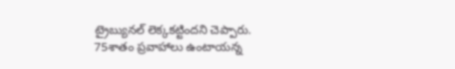ట్రైబ్యునల్‌ లెక్కకట్టిందని చెప్పారు. 75శాతం ప్రవాహాలు ఉంటాయన్న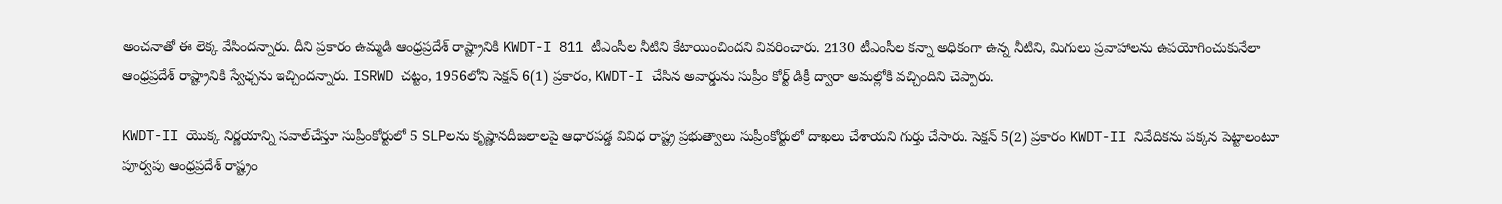అంచనాతో ఈ లెక్క వేసిందన్నారు. దీని ప్రకారం ఉమ్మడి ఆంధ్రప్రదేశ్‌ రాష్ట్రానికి KWDT-I 811 టీఎంసీల నీటిని కేటాయించిందని వివరించారు. 2130 టీఎంసీల కన్నా అధికంగా ఉన్న నీటిని, మిగులు ప్రవాహాలను ఉపయోగించుకునేలా ఆంధ్రప్రదేశ్‌ రాష్ట్రానికి స్వేఛ్చను ఇచ్చిందన్నారు. ISRWD చట్టం, 1956లోని సెక్షన్ 6(1) ప్రకారం, KWDT-I చేసిన అవార్డును సుప్రీం కోర్ట్ డిక్రీ ద్వారా అమల్లోకి వచ్చిందిని చెప్పారు.

KWDT-II యొక్క నిర్ణయాన్ని సవాల్‌చేస్తూ సుప్రీంకోర్టులో 5 SLPలను కృష్ణానదీజలాలపై ఆధారపడ్డ వివిధ రాష్ట్ర ప్రభుత్వాలు సుప్రీంకోర్టులో దాఖలు చేశాయని గుర్తు చేసారు. సెక్షన్ 5(2) ప్రకారం KWDT-II నివేదికను పక్కన పెట్టాలంటూ పూర్వపు ఆంధ్రప్రదేశ్‌ రాష్ట్రం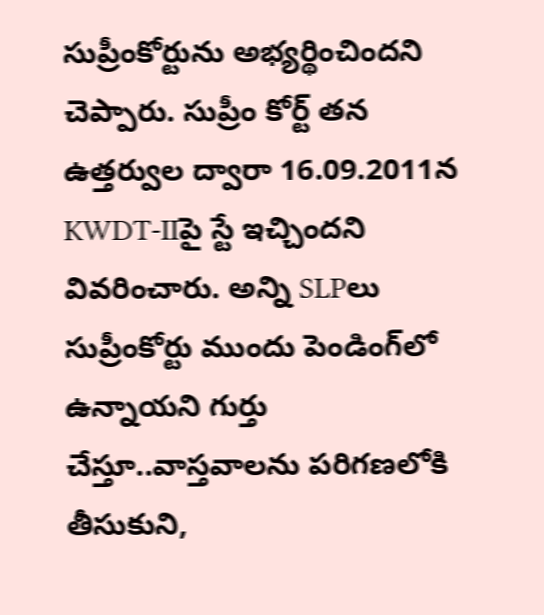సుప్రీంకోర్టును అభ్యర్థించిందని చెప్పారు. సుప్రీం కోర్ట్ తన ఉత్తర్వుల ద్వారా 16.09.2011న KWDT-IIపై స్టే ఇచ్చిందని వివరించారు. అన్ని SLPలు సుప్రీంకోర్టు ముందు పెండింగ్‌లో ఉన్నాయని గుర్తు చేస్తూ..వాస్తవాలను పరిగణలోకి తీసుకుని,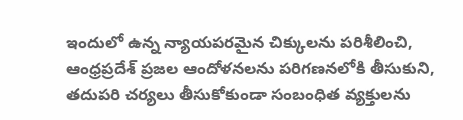ఇందులో ఉన్న న్యాయపరమైన చిక్కులను పరిశీలించి, ఆంధ్రప్రదేశ్ ప్రజల ఆందోళనలను పరిగణనలోకి తీసుకుని, తదుపరి చర్యలు తీసుకోకుండా సంబంధిత వ్యక్తులను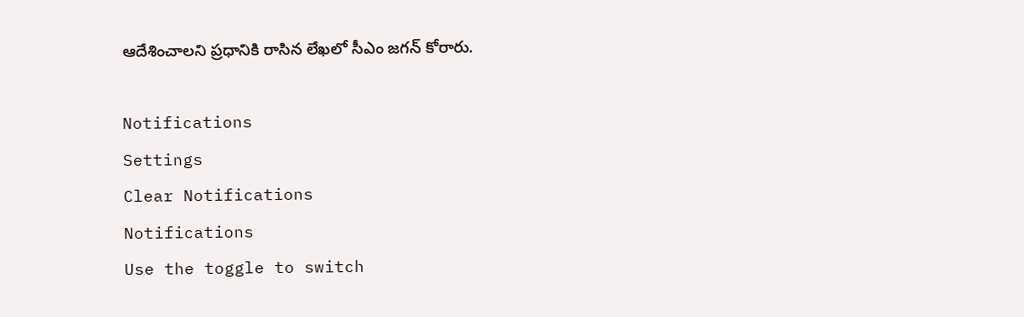ఆదేశించాలని ప్రధానికి రాసిన లేఖలో సీఎం జగన్ కోరారు.

Notifications
Settings
Clear Notifications
Notifications
Use the toggle to switch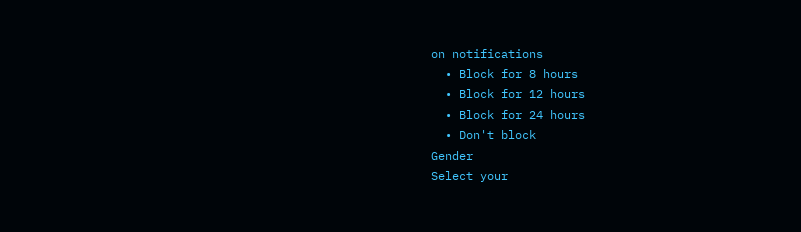on notifications
  • Block for 8 hours
  • Block for 12 hours
  • Block for 24 hours
  • Don't block
Gender
Select your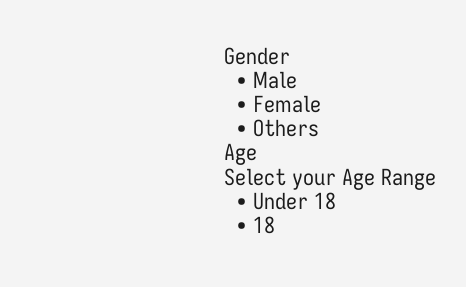Gender
  • Male
  • Female
  • Others
Age
Select your Age Range
  • Under 18
  • 18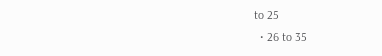to 25
  • 26 to 35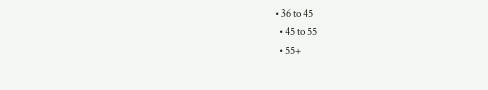• 36 to 45
  • 45 to 55
  • 55+